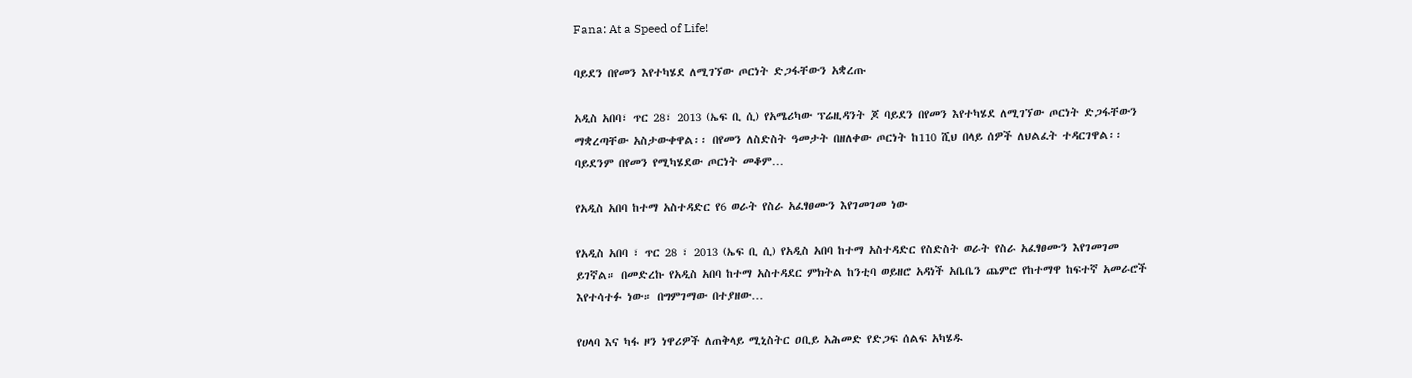Fana: At a Speed of Life!

ባይደን በየመን እየተካሄደ ለሚገኘው ጦርነት ድጋፋቸውን አቋረጡ

አዲስ አበባ፣ ጥር 28፣ 2013 (ኤፍ ቢ ሲ) የአሜሪካው ፕሬዚዳንት ጆ ባይደን በየመን እየተካሄደ ለሚገኘው ጦርነት ድጋፋቸውን ማቋረጣቸው አስታውቀዋል፡፡ በየመን ለስድስት ዓመታት በዘለቀው ጦርነት ከ110 ሺህ በላይ ሰዎች ለህልፈት ተዳርገዋል፡፡ ባይደንም በየመን የሚካሄደው ጦርነት መቆም…

የአዲስ አበባ ከተማ አስተዳድር የ6 ወራት የስራ አፈፃፀሙን እየገመገመ ነው

የአዲስ አበባ ፣ ጥር 28 ፣ 2013 (ኤፍ ቢ ሲ) የአዲስ አበባ ከተማ አስተዳድር የስድስት ወራት የስራ አፈፃፀሙን እየገመገመ ይገኛል። በመድረኩ የአዲስ አበባ ከተማ አስተዳደር ምክትል ከንቲባ ወይዘሮ አዳነች አቤቤን ጨምሮ የከተማዋ ከፍተኛ አመራሮች እየተሳተፉ ነው። በግምገማው በተያዘው…

የሀላባ እና ካፋ ዞን ነዋሪዎች ለጠቅላይ ሚኒስትር ዐቢይ አሕመድ የድጋፍ ሰልፍ አካሄዱ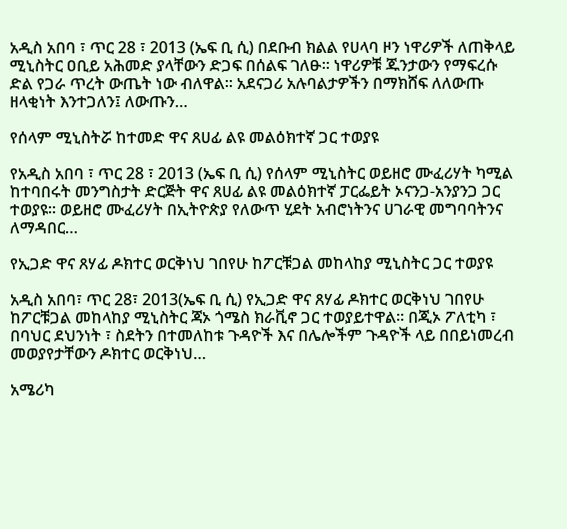አዲስ አበባ ፣ ጥር 28 ፣ 2013 (ኤፍ ቢ ሲ) በደቡብ ክልል የሀላባ ዞን ነዋሪዎች ለጠቅላይ ሚኒስትር ዐቢይ አሕመድ ያላቸውን ድጋፍ በሰልፍ ገለፁ፡፡ ነዋሪዎቹ ጁንታውን የማፍረሱ ድል የጋራ ጥረት ውጤት ነው ብለዋል። አደናጋሪ አሉባልታዎችን በማክሸፍ ለለውጡ ዘላቂነት እንተጋለን፤ ለውጡን…

የሰላም ሚኒስትሯ ከተመድ ዋና ጸሀፊ ልዩ መልዕክተኛ ጋር ተወያዩ

የአዲስ አበባ ፣ ጥር 28 ፣ 2013 (ኤፍ ቢ ሲ) የሰላም ሚኒስትር ወይዘሮ ሙፈሪሃት ካሚል ከተባበሩት መንግስታት ድርጅት ዋና ጸሀፊ ልዩ መልዕክተኛ ፓርፌይት ኦናንጋ-አንያንጋ ጋር ተወያዩ፡፡ ወይዘሮ ሙፈሪሃት በኢትዮጵያ የለውጥ ሂደት አብሮነትንና ሀገራዊ መግባባትንና ለማዳበር…

የኢጋድ ዋና ጸሃፊ ዶክተር ወርቅነህ ገበየሁ ከፖርቹጋል መከላከያ ሚኒስትር ጋር ተወያዩ

አዲስ አበባ፣ ጥር 28፣ 2013(ኤፍ ቢ ሲ) የኢጋድ ዋና ጸሃፊ ዶክተር ወርቅነህ ገበየሁ ከፖርቹጋል መከላከያ ሚኒስትር ጃኦ ጎሜስ ክራቪኖ ጋር ተወያይተዋል፡፡ በጂኦ ፖለቲካ ፣ በባህር ደህንነት ፣ ስደትን በተመለከቱ ጉዳዮች እና በሌሎችም ጉዳዮች ላይ በበይነመረብ መወያየታቸውን ዶክተር ወርቅነህ…

አሜሪካ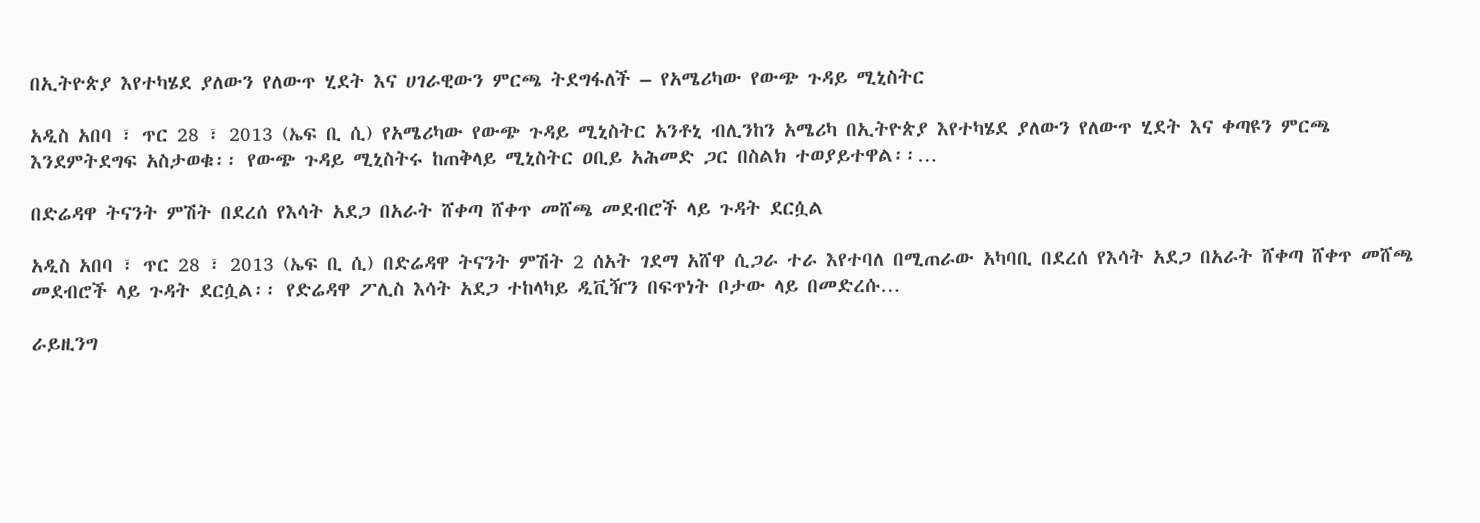በኢትዮጵያ እየተካሄደ ያለውን የለውጥ ሂደት እና ሀገራዊውን ምርጫ ትደግፋለች – የአሜሪካው የውጭ ጉዳይ ሚኒስትር

አዲስ አበባ ፣ ጥር 28 ፣ 2013 (ኤፍ ቢ ሲ) የአሜሪካው የውጭ ጉዳይ ሚኒስትር አንቶኒ ብሊንከን አሜሪካ በኢትዮጵያ እየተካሄደ ያለውን የለውጥ ሂደት እና ቀጣዩን ምርጫ እንደምትደግፍ አስታወቁ፡፡ የውጭ ጉዳይ ሚኒስትሩ ከጠቅላይ ሚኒስትር ዐቢይ አሕመድ ጋር በስልክ ተወያይተዋል፡፡…

በድሬዳዋ ትናንት ምሽት በደረሰ የእሳት አደጋ በአራት ሸቀጣ ሸቀጥ መሸጫ መደብሮች ላይ ጉዳት ደርሷል

አዲስ አበባ ፣ ጥር 28 ፣ 2013 (ኤፍ ቢ ሲ) በድሬዳዋ ትናንት ምሽት 2 ሰአት ገደማ አሸዋ ሲጋራ ተራ እየተባለ በሚጠራው አካባቢ በደረሰ የእሳት አደጋ በአራት ሸቀጣ ሸቀጥ መሸጫ መደብሮች ላይ ጉዳት ደርሷል፡፡ የድሬዳዋ ፖሊስ እሳት አደጋ ተከላካይ ዲቪዥን በፍጥነት ቦታው ላይ በመድረሱ…

ራይዚንግ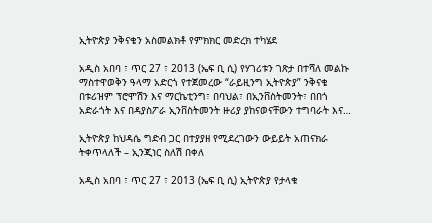ኢትዮጵያ ንቅናቄን አስመልክቶ የምክክር መድረክ ተካሄደ

አዲስ አበባ ፣ ጥር 27 ፣ 2013 (ኤፍ ቢ ሲ) የሃገሪቱን ገጽታ በተሻለ መልኩ ማስተዋወቅን ዓላማ አድርጎ የተጀመረው “ራይዚንግ ኢትዮጵያ” ንቅናቄ በቱሪዝም ፕሮሞሽን እና ማርኬቲንግ፣ በባህል፣ በኢንቨስትመንት፣ በበጎ አድራጎት እና በዳያስፖራ ኢንቨስትመንት ዙሪያ ያከናወናቸውን ተግባራት እና…

ኢትዮጵያ ከህዳሴ ግድብ ጋር በተያያዘ የሚደረገውን ውይይት አጠናክራ ትቀጥላለች – ኢንጂነር ስለሽ በቀለ

አዲስ አበባ ፣ ጥር 27 ፣ 2013 (ኤፍ ቢ ሲ) ኢትዮጵያ የታላቁ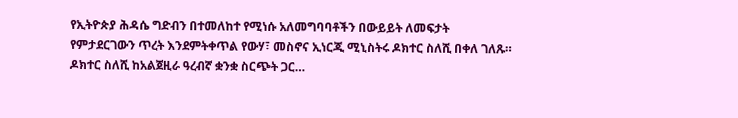የኢትዮጵያ ሕዳሴ ግድብን በተመለከተ የሚነሱ አለመግባባቶችን በውይይት ለመፍታት የምታደርገውን ጥረት እንደምትቀጥል የውሃ፣ መስኖና ኢነርጂ ሚኒስትሩ ዶክተር ስለሺ በቀለ ገለጹ። ዶክተር ስለሺ ከአልጀዚራ ዓረብኛ ቋንቋ ስርጭት ጋር…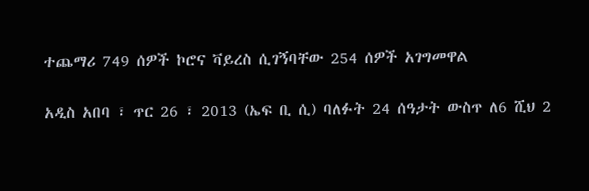ተጨማሪ 749 ሰዎች ኮሮና ቫይረስ ሲገኝባቸው 254 ሰዎች አገግመዋል

አዲስ አበባ ፣ ጥር 26 ፣ 2013 (ኤፍ ቢ ሲ) ባለፉት 24 ሰዓታት ውስጥ ለ6 ሺህ 2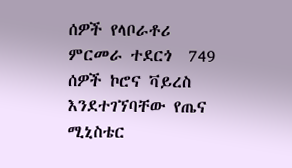ሰዎች የላቦራቶሪ ምርመራ ተደርጎ  749 ሰዎች ኮሮና ቫይረስ እንደተገኘባቸው የጤና ሚኒስቴር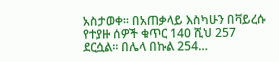አስታወቀ። በአጠቃላይ እስካሁን በቫይረሱ የተያዙ ሰዎች ቁጥር 140 ሺህ 257 ደርሷል። በሌላ በኩል 254…